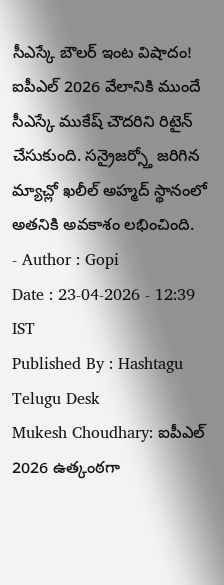సీఎస్కే బౌలర్ ఇంట విషాదం!
ఐపీఎల్ 2026 వేలానికి ముందే సీఎస్కే ముకేష్ చౌదరిని రిటైన్ చేసుకుంది. సన్రైజర్స్తో జరిగిన మ్యాచ్లో ఖలీల్ అహ్మద్ స్థానంలో అతనికి అవకాశం లభించింది.
- Author : Gopi
Date : 23-04-2026 - 12:39 IST
Published By : Hashtagu Telugu Desk
Mukesh Choudhary: ఐపీఎల్ 2026 ఉత్కంఠగా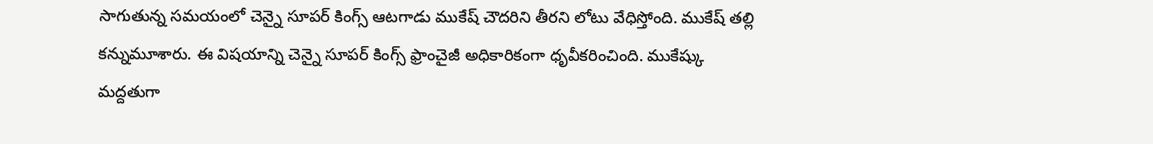సాగుతున్న సమయంలో చెన్నై సూపర్ కింగ్స్ ఆటగాడు ముకేష్ చౌదరిని తీరని లోటు వేధిస్తోంది. ముకేష్ తల్లి కన్నుమూశారు. ఈ విషయాన్ని చెన్నై సూపర్ కింగ్స్ ఫ్రాంచైజీ అధికారికంగా ధృవీకరించింది. ముకేష్కు మద్దతుగా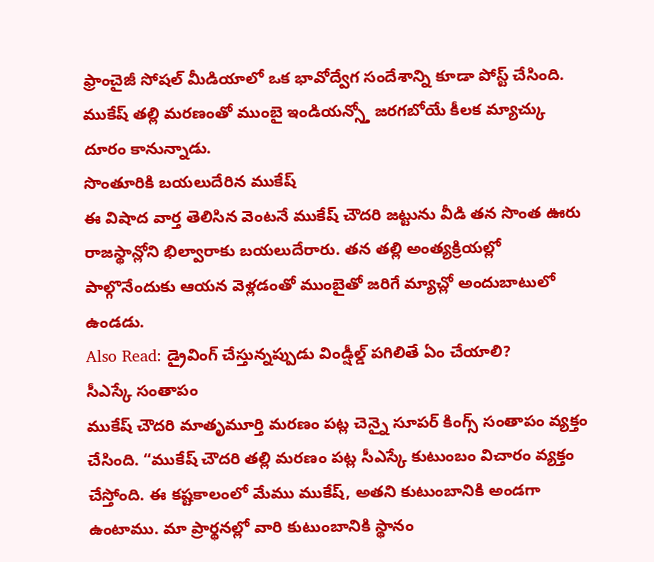ఫ్రాంచైజీ సోషల్ మీడియాలో ఒక భావోద్వేగ సందేశాన్ని కూడా పోస్ట్ చేసింది. ముకేష్ తల్లి మరణంతో ముంబై ఇండియన్స్తో జరగబోయే కీలక మ్యాచ్కు దూరం కానున్నాడు.
సొంతూరికి బయలుదేరిన ముకేష్
ఈ విషాద వార్త తెలిసిన వెంటనే ముకేష్ చౌదరి జట్టును వీడి తన సొంత ఊరు రాజస్థాన్లోని భిల్వారాకు బయలుదేరారు. తన తల్లి అంత్యక్రియల్లో పాల్గొనేందుకు ఆయన వెళ్లడంతో ముంబైతో జరిగే మ్యాచ్లో అందుబాటులో ఉండడు.
Also Read: డ్రైవింగ్ చేస్తున్నప్పుడు విండ్షీల్డ్ పగిలితే ఏం చేయాలి?
సీఎస్కే సంతాపం
ముకేష్ చౌదరి మాతృమూర్తి మరణం పట్ల చెన్నై సూపర్ కింగ్స్ సంతాపం వ్యక్తం చేసింది. “ముకేష్ చౌదరి తల్లి మరణం పట్ల సీఎస్కే కుటుంబం విచారం వ్యక్తం చేస్తోంది. ఈ కష్టకాలంలో మేము ముకేష్, అతని కుటుంబానికి అండగా ఉంటాము. మా ప్రార్థనల్లో వారి కుటుంబానికి స్థానం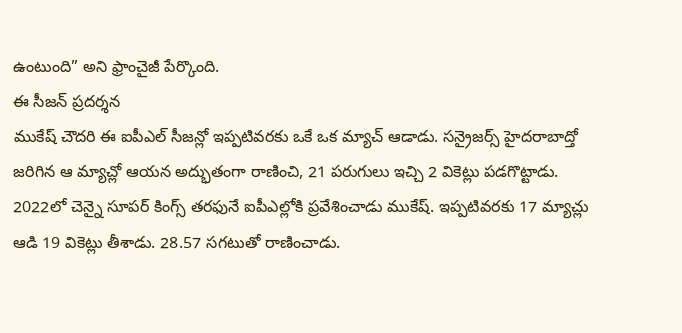ఉంటుంది” అని ఫ్రాంచైజీ పేర్కొంది.
ఈ సీజన్ ప్రదర్శన
ముకేష్ చౌదరి ఈ ఐపీఎల్ సీజన్లో ఇప్పటివరకు ఒకే ఒక మ్యాచ్ ఆడాడు. సన్రైజర్స్ హైదరాబాద్తో జరిగిన ఆ మ్యాచ్లో ఆయన అద్భుతంగా రాణించి, 21 పరుగులు ఇచ్చి 2 వికెట్లు పడగొట్టాడు. 2022లో చెన్నై సూపర్ కింగ్స్ తరఫునే ఐపీఎల్లోకి ప్రవేశించాడు ముకేష్. ఇప్పటివరకు 17 మ్యాచ్లు ఆడి 19 వికెట్లు తీశాడు. 28.57 సగటుతో రాణించాడు.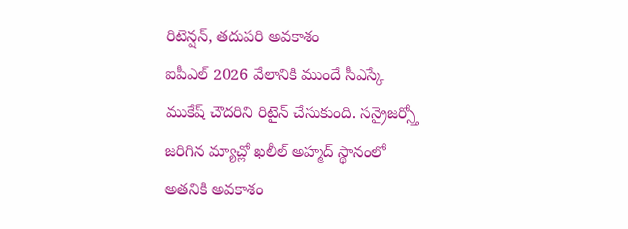రిటెన్షన్, తదుపరి అవకాశం
ఐపీఎల్ 2026 వేలానికి ముందే సీఎస్కే ముకేష్ చౌదరిని రిటైన్ చేసుకుంది. సన్రైజర్స్తో జరిగిన మ్యాచ్లో ఖలీల్ అహ్మద్ స్థానంలో అతనికి అవకాశం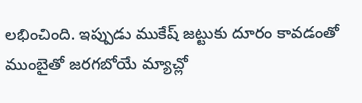లభించింది. ఇప్పుడు ముకేష్ జట్టుకు దూరం కావడంతో ముంబైతో జరగబోయే మ్యాచ్లో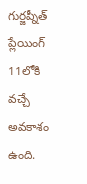గుర్జప్నీత్ ప్లేయింగ్ 11లోకి వచ్చే అవకాశం ఉంది.